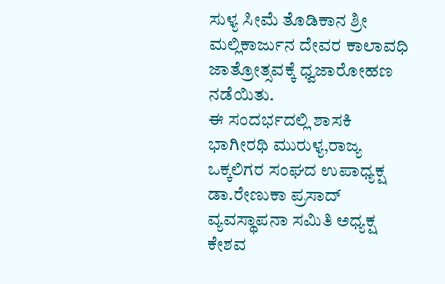ಸುಳ್ಯ ಸೀಮೆ ತೊಡಿಕಾನ ಶ್ರೀ ಮಲ್ಲಿಕಾರ್ಜುನ ದೇವರ ಕಾಲಾವಧಿ ಜಾತ್ರೋತ್ಸವಕ್ಕೆ ಧ್ವಜಾರೋಹಣ ನಡೆಯಿತು.
ಈ ಸಂದರ್ಭದಲ್ಲಿ ಶಾಸಕಿ ಭಾಗೀರಥಿ ಮುರುಳ್ಯ,ರಾಜ್ಯ ಒಕ್ಕಲಿಗರ ಸಂಘದ ಉಪಾಧ್ಯಕ್ಷ ಡಾ.ರೇಣುಕಾ ಪ್ರಸಾದ್ ವ್ಯವಸ್ಥಾಪನಾ ಸಮಿತಿ ಅಧ್ಯಕ್ಷ ಕೇಶವ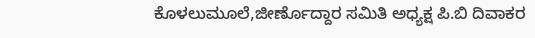ಕೊಳಲುಮೂಲೆ,ಜೀರ್ಣೊದ್ದಾರ ಸಮಿತಿ ಅಧ್ಯಕ್ಷ ಪಿ.ಬಿ ದಿವಾಕರ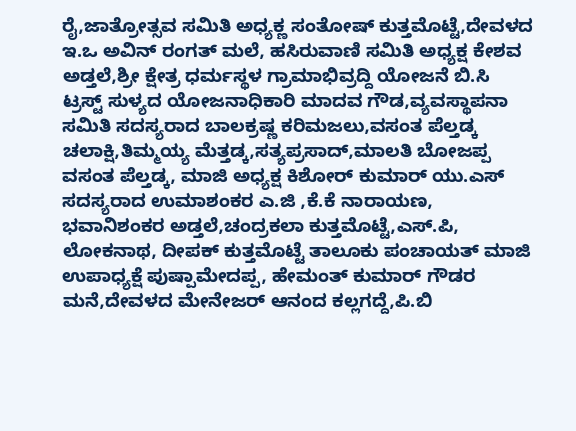ರೈ,ಜಾತ್ರೋತ್ಸವ ಸಮಿತಿ ಅಧ್ಯಕ್ಣ ಸಂತೋಷ್ ಕುತ್ತಮೊಟ್ಟೆ,ದೇವಳದ ಇ.ಒ ಅವಿನ್ ರಂಗತ್ ಮಲೆ, ಹಸಿರುವಾಣಿ ಸಮಿತಿ ಅಧ್ಯಕ್ಷ ಕೇಶವ ಅಡ್ತಲೆ,ಶ್ರೀ ಕ್ಷೇತ್ರ ಧರ್ಮಸ್ಥಳ ಗ್ರಾಮಾಭಿವ್ರದ್ದಿ ಯೋಜನೆ ಬಿ.ಸಿ ಟ್ರಸ್ಟ್ ಸುಳ್ಯದ ಯೋಜನಾಧಿಕಾರಿ ಮಾದವ ಗೌಡ,ವ್ಯವಸ್ಥಾಪನಾ ಸಮಿತಿ ಸದಸ್ಯರಾದ ಬಾಲಕ್ರಷ್ಣ ಕರಿಮಜಲು,ವಸಂತ ಪೆಲ್ತಡ್ಕ ಚಲಾಕ್ಷಿ,ತಿಮ್ಮಯ್ಯ ಮೆತ್ತಡ್ಕ,ಸತ್ಯಪ್ರಸಾದ್,ಮಾಲತಿ ಬೋಜಪ್ಪ ವಸಂತ ಪೆಲ್ತಡ್ಕ, ಮಾಜಿ ಅಧ್ಯಕ್ಷ ಕಿಶೋರ್ ಕುಮಾರ್ ಯು.ಎಸ್ ಸದಸ್ಯರಾದ ಉಮಾಶಂಕರ ಎ.ಜಿ ,ಕೆ.ಕೆ ನಾರಾಯಣ, ಭವಾನಿಶಂಕರ ಅಡ್ತಲೆ,ಚಂದ್ರಕಲಾ ಕುತ್ತಮೊಟ್ಟೆ,ಎಸ್.ಪಿ, ಲೋಕನಾಥ, ದೀಪಕ್ ಕುತ್ತಮೊಟ್ಟೆ ತಾಲೂಕು ಪಂಚಾಯತ್ ಮಾಜಿ ಉಪಾಧ್ಯಕ್ಷೆ ಪುಷ್ಪಾಮೇದಪ್ಪ, ಹೇಮಂತ್ ಕುಮಾರ್ ಗೌಡರ ಮನೆ,ದೇವಳದ ಮೇನೇಜರ್ ಆನಂದ ಕಲ್ಲಗದ್ದೆ,ಪಿ.ಬಿ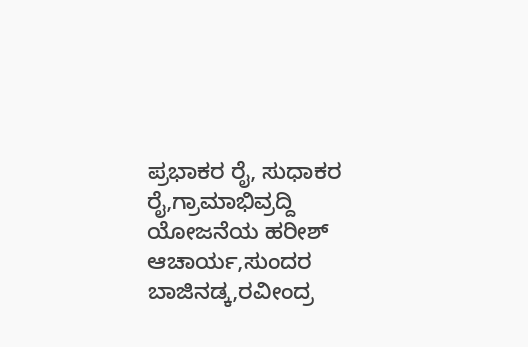ಪ್ರಭಾಕರ ರೈ, ಸುಧಾಕರ ರೈ,ಗ್ರಾಮಾಭಿವ್ರದ್ದಿ ಯೋಜನೆಯ ಹರೀಶ್ ಆಚಾರ್ಯ,ಸುಂದರ ಬಾಜಿನಡ್ಕ,ರವೀಂದ್ರ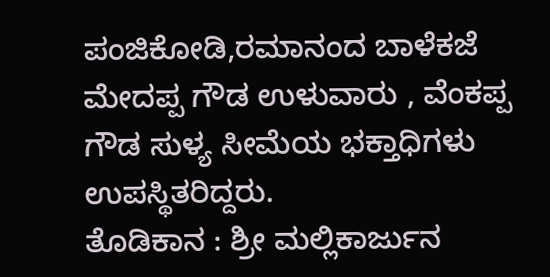ಪಂಜಿಕೋಡಿ,ರಮಾನಂದ ಬಾಳೆಕಜೆ ಮೇದಪ್ಪ ಗೌಡ ಉಳುವಾರು , ವೆಂಕಪ್ಪ ಗೌಡ ಸುಳ್ಯ ಸೀಮೆಯ ಭಕ್ತಾಧಿಗಳು ಉಪಸ್ಥಿತರಿದ್ದರು.
ತೊಡಿಕಾನ : ಶ್ರೀ ಮಲ್ಲಿಕಾರ್ಜುನ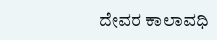ದೇವರ ಕಾಲಾವಧಿ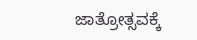ಜಾತ್ರೋತ್ಸವಕ್ಕೆ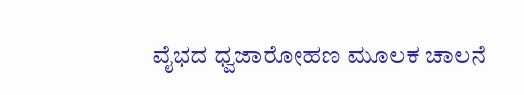ವೈಭದ ಧ್ವಜಾರೋಹಣ ಮೂಲಕ ಚಾಲನೆ